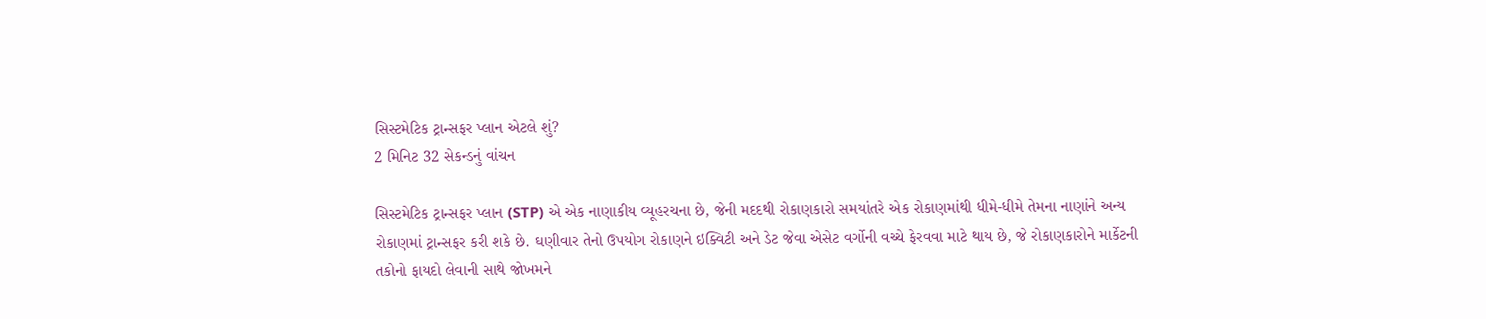સિસ્ટમેટિક ટ્રાન્સફર પ્લાન એટલે શું?
2 મિનિટ 32 સેકન્ડનું વાંચન

સિસ્ટમેટિક ટ્રાન્સફર પ્લાન (STP) એ એક નાણાકીય વ્યૂહરચના છે, જેની મદદથી રોકાણકારો સમયાંતરે એક રોકાણમાંથી ધીમે-ધીમે તેમના નાણાંને અન્ય રોકાણમાં ટ્રાન્સફર કરી શકે છે. ઘણીવાર તેનો ઉપયોગ રોકાણને ઇક્વિટી અને ડેટ જેવા એસેટ વર્ગોની વચ્ચે ફેરવવા માટે થાય છે, જે રોકાણકારોને માર્કેટની તકોનો ફાયદો લેવાની સાથે જોખમને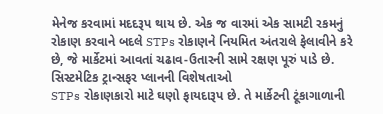મેનેજ કરવામાં મદદરૂપ થાય છે. એક જ વારમાં એક સામટી રકમનું રોકાણ કરવાને બદલે STPs રોકાણને નિયમિત અંતરાલે ફેલાવીને કરે છે, જે માર્કેટમાં આવતાં ચઢાવ-ઉતારની સામે રક્ષણ પૂરું પાડે છે.
સિસ્ટમેટિક ટ્રાન્સફર પ્લાનની વિશેષતાઓ
STPs રોકાણકારો માટે ઘણો ફાયદારૂપ છે. તે માર્કેટની ટૂંકાગાળાની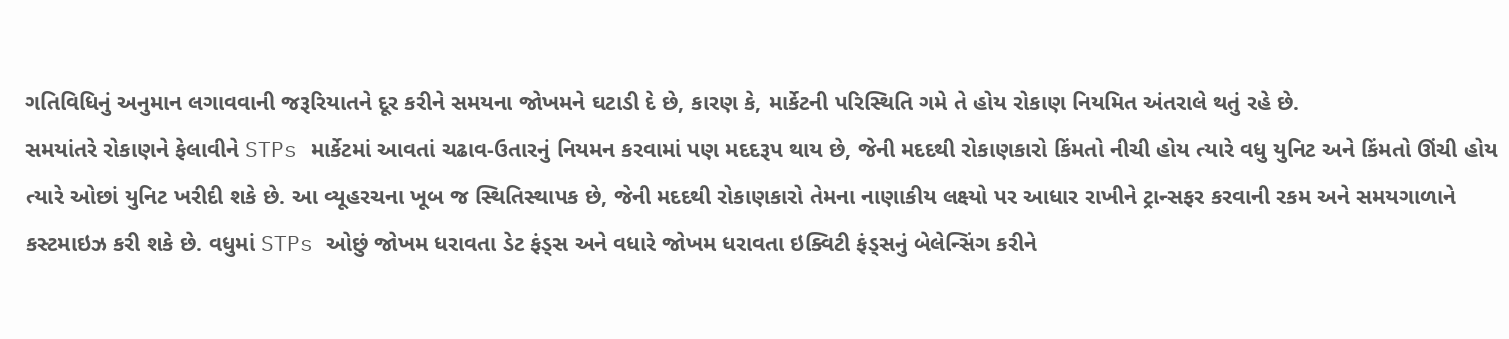ગતિવિધિનું અનુમાન લગાવવાની જરૂરિયાતને દૂર કરીને સમયના જોખમને ઘટાડી દે છે, કારણ કે, માર્કેટની પરિસ્થિતિ ગમે તે હોય રોકાણ નિયમિત અંતરાલે થતું રહે છે.
સમયાંતરે રોકાણને ફેલાવીને STPs માર્કેટમાં આવતાં ચઢાવ-ઉતારનું નિયમન કરવામાં પણ મદદરૂપ થાય છે, જેની મદદથી રોકાણકારો કિંમતો નીચી હોય ત્યારે વધુ યુનિટ અને કિંમતો ઊંચી હોય ત્યારે ઓછાં યુનિટ ખરીદી શકે છે. આ વ્યૂહરચના ખૂબ જ સ્થિતિસ્થાપક છે, જેની મદદથી રોકાણકારો તેમના નાણાકીય લક્ષ્યો પર આધાર રાખીને ટ્રાન્સફર કરવાની રકમ અને સમયગાળાને કસ્ટમાઇઝ કરી શકે છે. વધુમાં STPs ઓછું જોખમ ધરાવતા ડેટ ફંડ્સ અને વધારે જોખમ ધરાવતા ઇક્વિટી ફંડ્સનું બેલેન્સિંગ કરીને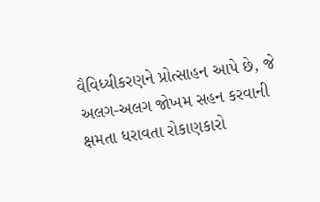વૈવિધ્યીકરણને પ્રોત્સાહન આપે છે, જે અલગ-અલગ જોખમ સહન કરવાની ક્ષમતા ધરાવતા રોકાણકારો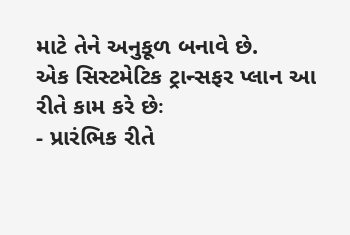માટે તેને અનુકૂળ બનાવે છે.
એક સિસ્ટમેટિક ટ્રાન્સફર પ્લાન આ રીતે કામ કરે છેઃ
- પ્રારંભિક રીતે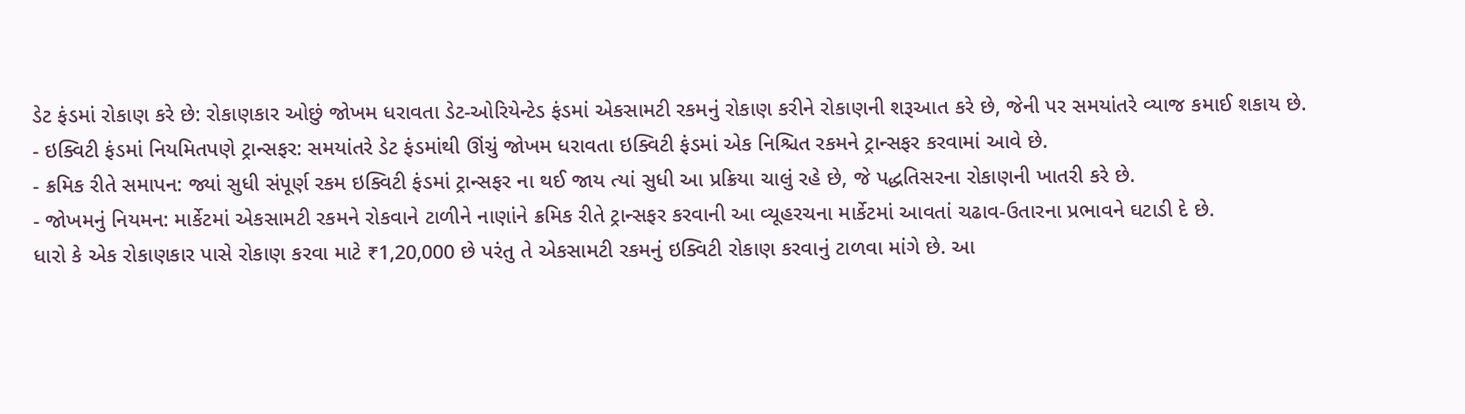ડેટ ફંડમાં રોકાણ કરે છે: રોકાણકાર ઓછું જોખમ ધરાવતા ડેટ-ઓરિયેન્ટેડ ફંડમાં એકસામટી રકમનું રોકાણ કરીને રોકાણની શરૂઆત કરે છે, જેની પર સમયાંતરે વ્યાજ કમાઈ શકાય છે.
- ઇક્વિટી ફંડમાં નિયમિતપણે ટ્રાન્સફર: સમયાંતરે ડેટ ફંડમાંથી ઊંચું જોખમ ધરાવતા ઇક્વિટી ફંડમાં એક નિશ્ચિત રકમને ટ્રાન્સફર કરવામાં આવે છે.
- ક્રમિક રીતે સમાપન: જ્યાં સુધી સંપૂર્ણ રકમ ઇક્વિટી ફંડમાં ટ્રાન્સફર ના થઈ જાય ત્યાં સુધી આ પ્રક્રિયા ચાલું રહે છે, જે પદ્ધતિસરના રોકાણની ખાતરી કરે છે.
- જોખમનું નિયમન: માર્કેટમાં એકસામટી રકમને રોકવાને ટાળીને નાણાંને ક્રમિક રીતે ટ્રાન્સફર કરવાની આ વ્યૂહરચના માર્કેટમાં આવતાં ચઢાવ-ઉતારના પ્રભાવને ઘટાડી દે છે.
ધારો કે એક રોકાણકાર પાસે રોકાણ કરવા માટે ₹1,20,000 છે પરંતુ તે એકસામટી રકમનું ઇક્વિટી રોકાણ કરવાનું ટાળવા માંગે છે. આ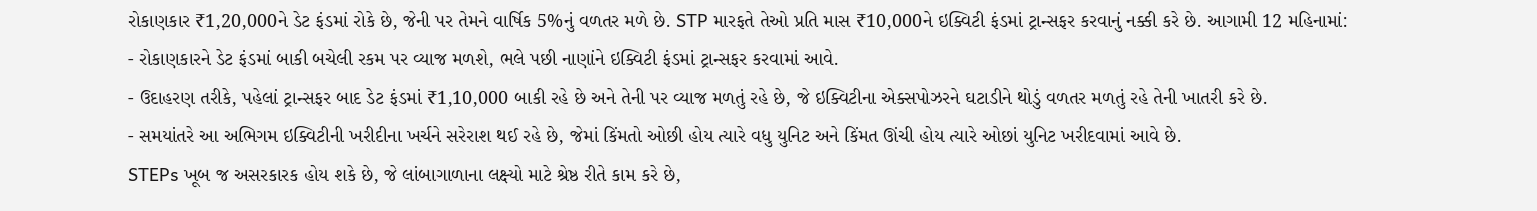રોકાણકાર ₹1,20,000ને ડેટ ફંડમાં રોકે છે, જેની પર તેમને વાર્ષિક 5%નું વળતર મળે છે. STP મારફતે તેઓ પ્રતિ માસ ₹10,000ને ઇક્વિટી ફંડમાં ટ્રાન્સફર કરવાનું નક્કી કરે છે. આગામી 12 મહિનામાં:
- રોકાણકારને ડેટ ફંડમાં બાકી બચેલી રકમ પર વ્યાજ મળશે, ભલે પછી નાણાંને ઇક્વિટી ફંડમાં ટ્રાન્સફર કરવામાં આવે.
- ઉદાહરણ તરીકે, પહેલાં ટ્રાન્સફર બાદ ડેટ ફંડમાં ₹1,10,000 બાકી રહે છે અને તેની પર વ્યાજ મળતું રહે છે, જે ઇક્વિટીના એક્સપોઝરને ઘટાડીને થોડું વળતર મળતું રહે તેની ખાતરી કરે છે.
- સમયાંતરે આ અભિગમ ઇક્વિટીની ખરીદીના ખર્ચને સરેરાશ થઈ રહે છે, જેમાં કિંમતો ઓછી હોય ત્યારે વધુ યુનિટ અને કિંમત ઊંચી હોય ત્યારે ઓછાં યુનિટ ખરીદવામાં આવે છે.
STEPs ખૂબ જ અસરકારક હોય શકે છે, જે લાંબાગાળાના લક્ષ્યો માટે શ્રેષ્ઠ રીતે કામ કરે છે,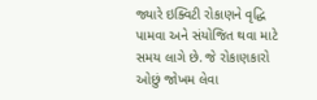જ્યારે ઇક્વિટી રોકાણને વૃદ્ધિ પામવા અને સંયોજિત થવા માટે સમય લાગે છે. જે રોકાણકારો ઓછું જોખમ લેવા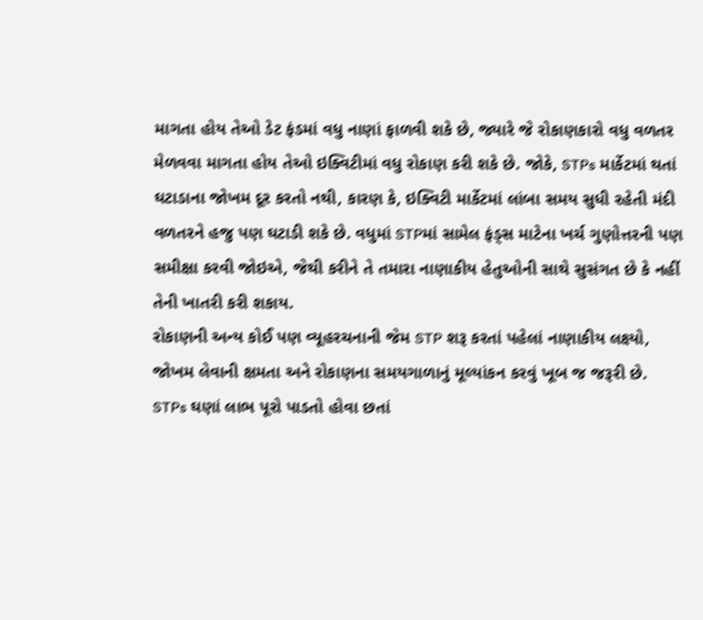માગતા હોય તેઓ ડેટ ફંડમાં વધુ નાણાં ફાળવી શકે છે, જ્યારે જે રોકાણકારો વધુ વળતર મેળવવા માગતા હોય તેઓ ઇક્વિટીમાં વધુ રોકાણ કરી શકે છે. જોકે, STPs માર્કેટમાં થતાં ઘટાડાના જોખમ દૂર કરતો નથી, કારણ કે, ઇક્વિટી માર્કેટમાં લાંબા સમય સુધી રહેતી મંદી વળતરને હજુ પણ ઘટાડી શકે છે. વધુમાં STPમાં સામેલ ફંડ્સ માટેના ખર્ચ ગુણોત્તરની પણ સમીક્ષા કરવી જોઇએ, જેથી કરીને તે તમારા નાણાકીય હેતુઓની સાથે સુસંગત છે કે નહીં તેની ખાતરી કરી શકાય.
રોકાણની અન્ય કોઈ પણ વ્યૂહરચનાની જેમ STP શરૂ કરતાં પહેલાં નાણાકીય લક્ષ્યો, જોખમ લેવાની ક્ષમતા અને રોકાણના સમયગાળાનું મૂલ્યાંકન કરવું ખૂબ જ જરૂરી છે. STPs ઘણાં લાભ પૂરો પાડતો હોવા છતાં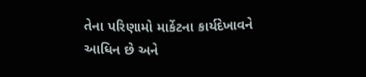તેના પરિણામો માર્કેટના કાર્યદેખાવને આધિન છે અને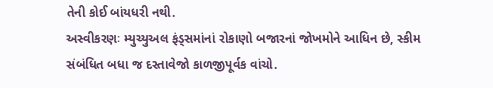તેની કોઈ બાંયધરી નથી.
અસ્વીકરણઃ મ્યુચ્યુઅલ ફંડ્સમાંનાં રોકાણો બજારનાં જોખમોને આધિન છે, સ્કીમ સંબંધિત બધા જ દસ્તાવેજો કાળજીપૂર્વક વાંચો.